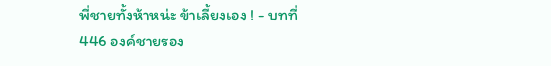พี่ชายทั้งห้าหน่ะ ข้าเลี้ยงเอง ! - บทที่ 446 องค์ชายรอง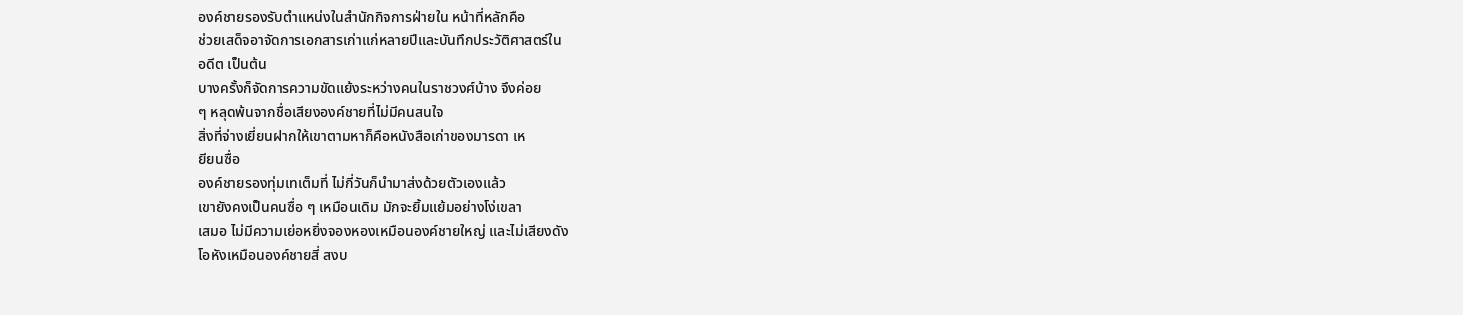องค์ชายรองรับตำแหน่งในสำนักกิจการฝ่ายใน หน้าที่หลักคือ
ช่วยเสด็จอาจัดการเอกสารเก่าแก่หลายปีและบันทึกประวัติศาสตร์ใน
อดีต เป็นต้น
บางครั้งก็จัดการความขัดแย้งระหว่างคนในราชวงศ์บ้าง จึงค่อย
ๆ หลุดพ้นจากชื่อเสียงองค์ชายที่ไม่มีคนสนใจ
สิ่งที่จ่างเยี่ยนฝากให้เขาตามหาก็คือหนังสือเก่าของมารดา เห
ยียนซื่อ
องค์ชายรองทุ่มเทเต็มที่ ไม่กี่วันก็นำมาส่งด้วยตัวเองแล้ว
เขายังคงเป็นคนซื่อ ๆ เหมือนเดิม มักจะยิ้มแย้มอย่างโง่เขลา
เสมอ ไม่มีความเย่อหยิ่งจองหองเหมือนองค์ชายใหญ่ และไม่เสียงดัง
โอหังเหมือนองค์ชายสี่ สงบ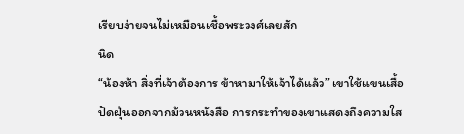เรียบง่ายจนไม่เหมือนเชื้อพระวงศ์เลยสัก
นิด
“น้องห้า สิ่งที่เจ้าต้องการ ข้าหามาให้เจ้าได้แล้ว” เขาใช้แขนเสื้อ
ปัดฝุ่นออกจากม้วนหนังสือ การกระทำของเขาแสดงถึงความใส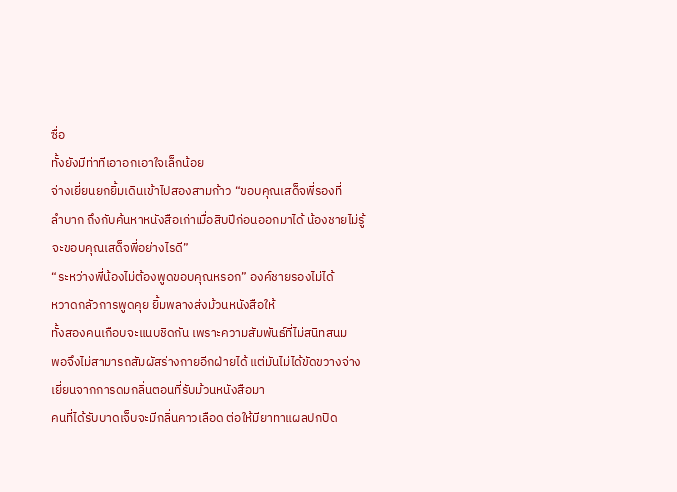ซื่อ
ทั้งยังมีท่าทีเอาอกเอาใจเล็กน้อย
จ่างเยี่ยนยกยิ้มเดินเข้าไปสองสามก้าว “ขอบคุณเสด็จพี่รองที่
ลำบาก ถึงกับค้นหาหนังสือเก่าเมื่อสิบปีก่อนออกมาได้ น้องชายไม่รู้
จะขอบคุณเสด็จพี่อย่างไรดี”
“ระหว่างพี่น้องไม่ต้องพูดขอบคุณหรอก” องค์ชายรองไม่ได้
หวาดกลัวการพูดคุย ยิ้มพลางส่งม้วนหนังสือให้
ทั้งสองคนเกือบจะแนบชิดกัน เพราะความสัมพันธ์ที่ไม่สนิทสนม
พอจึงไม่สามารถสัมผัสร่างกายอีกฝ่ายได้ แต่มันไม่ได้ขัดขวางจ่าง
เยี่ยนจากการดมกลิ่นตอนที่รับม้วนหนังสือมา
คนที่ได้รับบาดเจ็บจะมีกลิ่นคาวเลือด ต่อให้มียาทาแผลปกปิด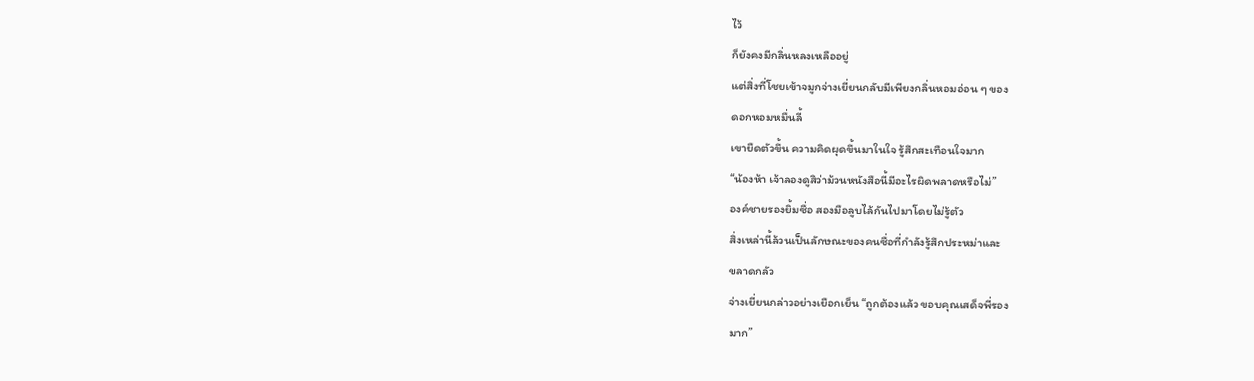ไว้
ก็ยังคงมีกลิ่นหลงเหลืออยู่
แต่สิ่งที่โชยเข้าจมูกจ่างเยี่ยนกลับมีเพียงกลิ่นหอมอ่อน ๆ ของ
ดอกหอมหมื่นลี้
เขายืดตัวขึ้น ความคิดผุดขึ้นมาในใจ รู้สึกสะเทือนใจมาก
“น้องห้า เจ้าลองดูสิว่าม้วนหนังสือนี้มีอะไรผิดพลาดหรือไม่”
องค์ชายรองยิ้มซื่อ สองมือลูบไล้กันไปมาโดยไม่รู้ตัว
สิ่งเหล่านี้ล้วนเป็นลักษณะของคนซื่อที่กำลังรู้สึกประหม่าและ
ขลาดกลัว
จ่างเยี่ยนกล่าวอย่างเยือกเย็น “ถูกต้องแล้ว ขอบคุณเสด็จพี่รอง
มาก”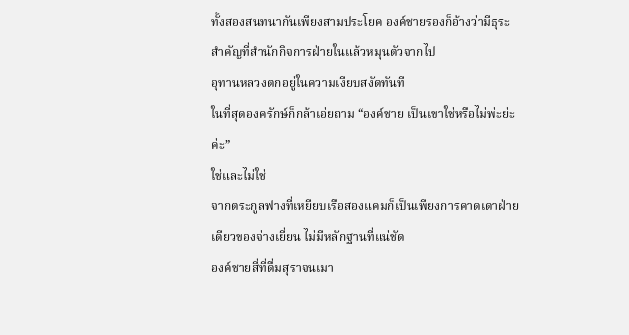ทั้งสองสนทนากันเพียงสามประโยค องค์ชายรองก็อ้างว่ามีธุระ
สำคัญที่สำนักกิจการฝ่ายในแล้วหมุนตัวจากไป
อุทานหลวงตกอยู่ในความเงียบสงัดทันที
ในที่สุดองครักษ์ก็กล้าเอ่ยถาม “องค์ชาย เป็นเขาใช่หรือไม่พ่ะย่ะ
ค่ะ”
ใช่และไม่ใช่
จากตระกูลฟางที่เหยียบเรือสองแคมก็เป็นเพียงการคาดเดาฝ่าย
เดียวของจ่างเยี่ยน ไม่มีหลักฐานที่แน่ชัด
องค์ชายสี่ที่ดื่มสุราจนเมา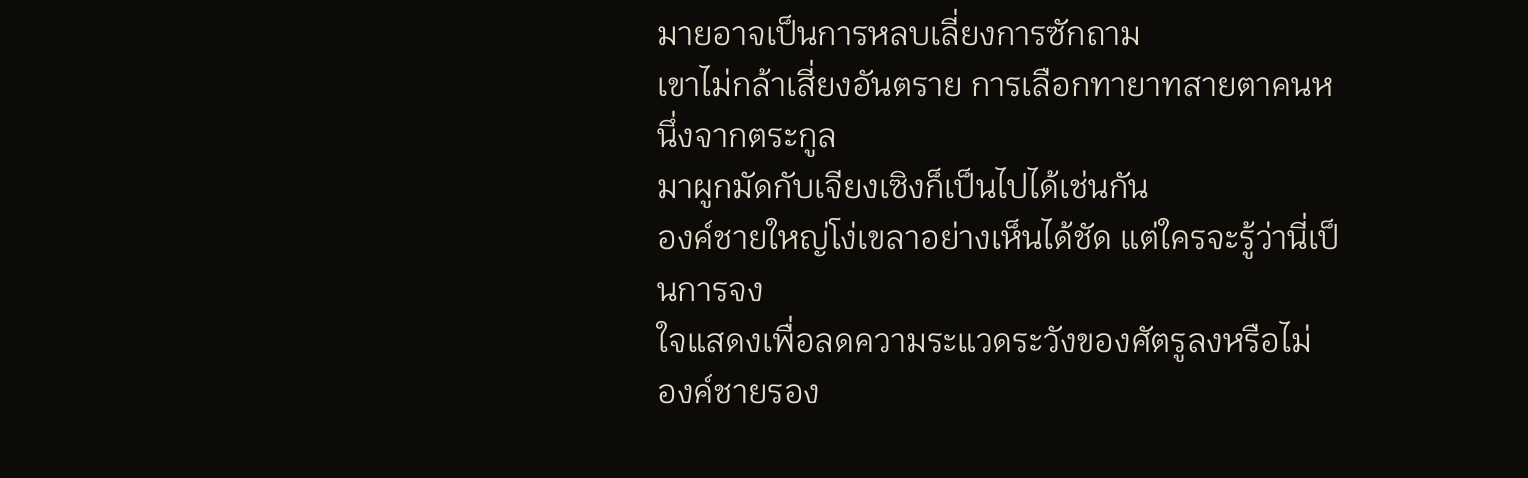มายอาจเป็นการหลบเลี่ยงการซักถาม
เขาไม่กล้าเสี่ยงอันตราย การเลือกทายาทสายตาคนหนึ่งจากตระกูล
มาผูกมัดกับเจียงเซิงก็เป็นไปได้เช่นกัน
องค์ชายใหญ่โง่เขลาอย่างเห็นได้ชัด แต่ใครจะรู้ว่านี่เป็นการจง
ใจแสดงเพื่อลดความระแวดระวังของศัตรูลงหรือไม่
องค์ชายรอง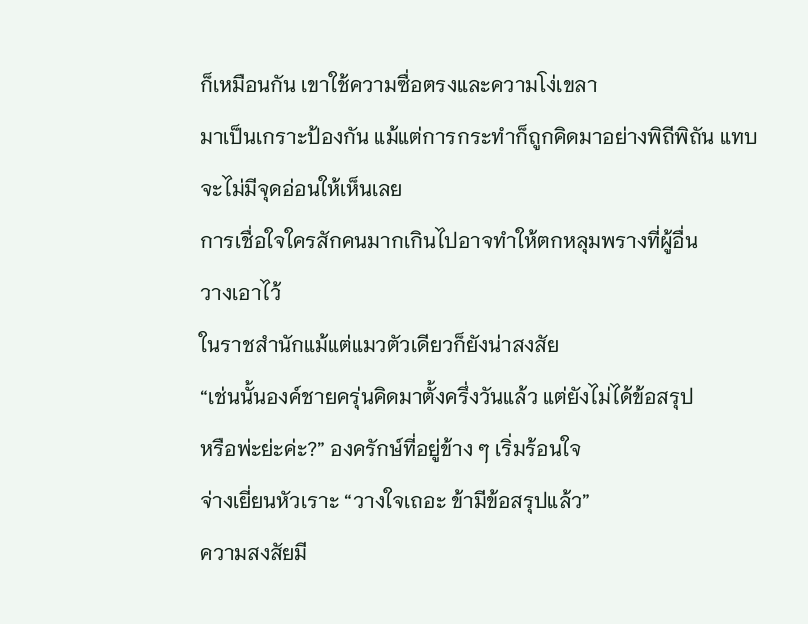ก็เหมือนกัน เขาใช้ความซื่อตรงและความโง่เขลา
มาเป็นเกราะป้องกัน แม้แต่การกระทำก็ถูกคิดมาอย่างพิถีพิถัน แทบ
จะไม่มีจุดอ่อนให้เห็นเลย
การเชื่อใจใครสักคนมากเกินไปอาจทำให้ตกหลุมพรางที่ผู้อื่น
วางเอาไว้
ในราชสำนักแม้แต่แมวตัวเดียวก็ยังน่าสงสัย
“เช่นนั้นองค์ชายครุ่นคิดมาตั้งครึ่งวันแล้ว แต่ยังไม่ได้ข้อสรุป
หรือพ่ะย่ะค่ะ?” องครักษ์ที่อยู่ข้าง ๆ เริ่มร้อนใจ
จ่างเยี่ยนหัวเราะ “วางใจเถอะ ข้ามีข้อสรุปแล้ว”
ความสงสัยมี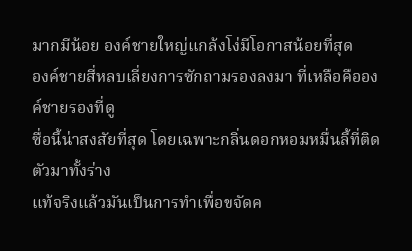มากมีน้อย องค์ชายใหญ่แกล้งโง่มีโอกาสน้อยที่สุด
องค์ชายสี่หลบเลี่ยงการซักถามรองลงมา ที่เหลือคือองค์ชายรองที่ดู
ซื่อนี้น่าสงสัยที่สุด โดยเฉพาะกลิ่นดอกหอมหมื่นลี้ที่ติดตัวมาทั้งร่าง
แท้จริงแล้วมันเป็นการทำเพื่อขจัดค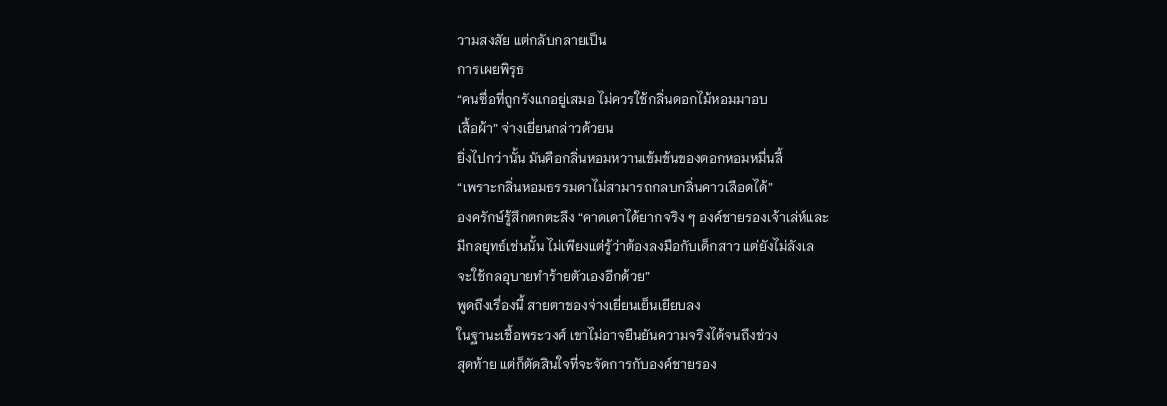วามสงสัย แต่กลับกลายเป็น
การเผยพิรุธ
“คนซื่อที่ถูกรังแกอยู่เสมอ ไม่ควรใช้กลิ่นดอกไม้หอมมาอบ
เสื้อผ้า” จ่างเยี่ยนกล่าวด้วยน
ยิ่งไปกว่านั้น มันคือกลิ่นหอมหวานเข้มข้นของดอกหอมหมื่นลี้
“เพราะกลิ่นหอมธรรมดาไม่สามารถกลบกลิ่นคาวเลือดได้”
องครักษ์รู้สึกตกตะลึง “คาดเดาได้ยากจริง ๆ องค์ชายรองเจ้าเล่ห์และ
มีกลยุทธ์เช่นนั้น ไม่เพียงแต่รู้ว่าต้องลงมือกับเด็กสาว แต่ยังไม่ลังเล
จะใช้กลอุบายทำร้ายตัวเองอีกด้วย”
พูดถึงเรื่องนี้ สายตาของจ่างเยี่ยนเย็นเยียบลง
ในฐานะเชื้อพระวงศ์ เขาไม่อาจยืนยันความจริงได้จนถึงช่วง
สุดท้าย แต่ก็ตัดสินใจที่จะจัดการกับองค์ชายรอง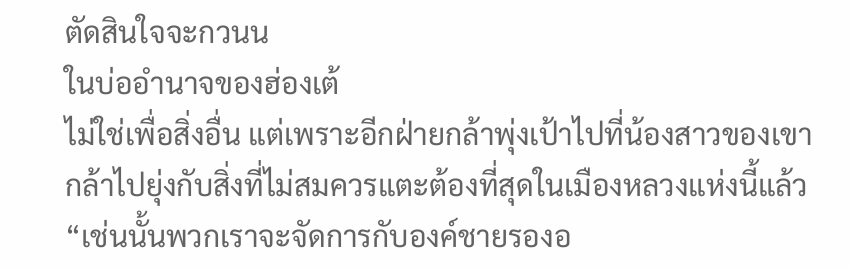ตัดสินใจจะกวนน
ในบ่ออำนาจของฮ่องเต้
ไม่ใช่เพื่อสิ่งอื่น แต่เพราะอีกฝ่ายกล้าพุ่งเป้าไปที่น้องสาวของเขา
กล้าไปยุ่งกับสิ่งที่ไม่สมควรแตะต้องที่สุดในเมืองหลวงแห่งนี้แล้ว
“เช่นนั้นพวกเราจะจัดการกับองค์ชายรองอ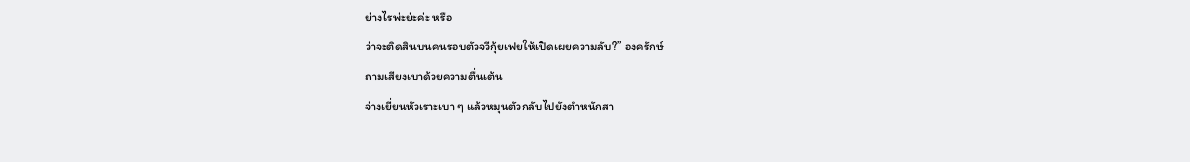ย่างไรพ่ะย่ะค่ะ หรือ
ว่าจะติดสินบนคนรอบตัวจวีกุ้ยเฟยให้เปิดเผยความลับ?” องครักษ์
ถามเสียงเบาด้วยความตื่นเต้น
จ่างเยี่ยนหัวเราะเบา ๆ แล้วหมุนตัวกลับไปยังตำหนักสา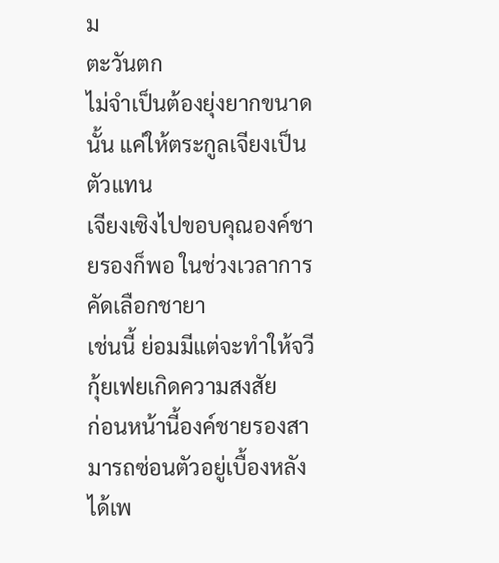ม
ตะวันตก
ไม่จำเป็นต้องยุ่งยากขนาดนั้น แค่ให้ตระกูลเจียงเป็นตัวแทน
เจียงเซิงไปขอบคุณองค์ชายรองก็พอ ในช่วงเวลาการคัดเลือกชายา
เช่นนี้ ย่อมมีแต่จะทำให้จวีกุ้ยเฟยเกิดความสงสัย
ก่อนหน้านี้องค์ชายรองสามารถซ่อนตัวอยู่เบื้องหลังได้เพ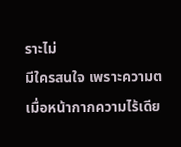ราะไม่
มีใครสนใจ เพราะความต เมื่อหน้ากากความไร้เดีย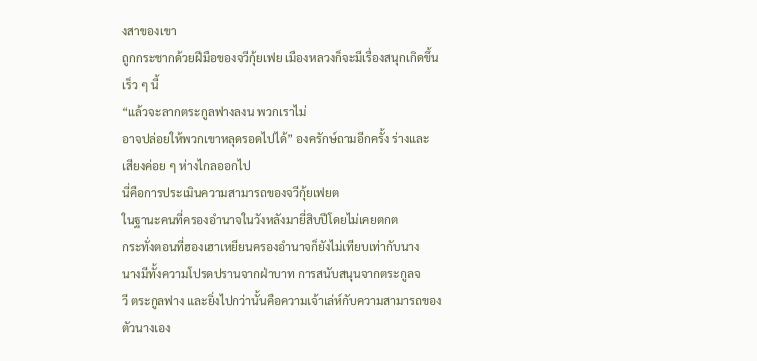งสาของเขา
ถูกกระชากด้วยฝีมือของจวีกุ้ยเฟย เมืองหลวงก็จะมีเรื่องสนุกเกิดขึ้น
เร็ว ๆ นี้
“แล้วจะลากตระกูลฟางลงน พวกเราไม่
อาจปล่อยให้พวกเขาหลุดรอดไปได้” องครักษ์ถามอีกครั้ง ร่างและ
เสียงค่อย ๆ ห่างไกลออกไป
นี่คือการประเมินความสามารถของจวีกุ้ยเฟยต
ในฐานะคนที่ครองอำนาจในวังหลังมายี่สิบปีโดยไม่เคยตกต
กระทั่งตอนที่ฮองเฮาเหยียนครองอำนาจก็ยังไม่เทียบเท่ากับนาง
นางมีทั้งความโปรดปรานจากฝ่าบาท การสนับสนุนจากตระกูลจ
วี ตระกูลฟาง และยิ่งไปกว่านั้นคือความเจ้าเล่ห์กับความสามารถของ
ตัวนางเอง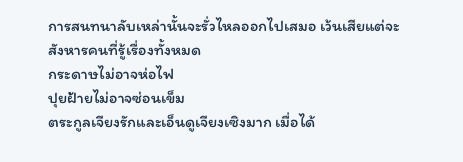การสนทนาลับเหล่านั้นจะรั่วไหลออกไปเสมอ เว้นเสียแต่จะ
สังหารคนที่รู้เรื่องทั้งหมด
กระดาษไม่อาจห่อไฟ
ปุยฝ้ายไม่อาจซ่อนเข็ม
ตระกูลเจียงรักและเอ็นดูเจียงเซิงมาก เมื่อได้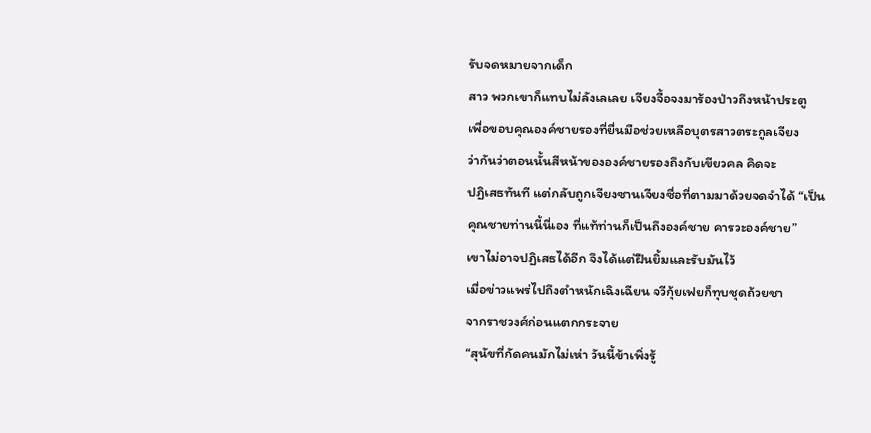รับจดหมายจากเด็ก
สาว พวกเขาก็แทบไม่ลังเลเลย เจียงจื้อจงมาร้องป่าวถึงหน้าประตู
เพื่อขอบคุณองค์ชายรองที่ยื่นมือช่วยเหลือบุตรสาวตระกูลเจียง
ว่ากันว่าตอนนั้นสีหน้าขององค์ชายรองถึงกับเขียวคล คิดจะ
ปฏิเสธทันที แต่กลับถูกเจียงซานเจียงซื่อที่ตามมาด้วยจดจำได้ “เป็น
คุณชายท่านนี้นี่เอง ที่แท้ท่านก็เป็นถึงองค์ชาย คารวะองค์ชาย”
เขาไม่อาจปฏิเสธได้อีก จึงได้แต่ฝืนยิ้มและรับมันไว้
เมื่อข่าวแพร่ไปถึงตำหนักเฉิงเฉียน จวีกุ้ยเฟยก็ทุบชุดถ้วยชา
จากราชวงศ์ก่อนแตกกระจาย
“สุนัขที่กัดคนมักไม่เห่า วันนี้ข้าเพิ่งรู้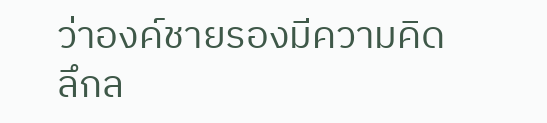ว่าองค์ชายรองมีความคิด
ลึกล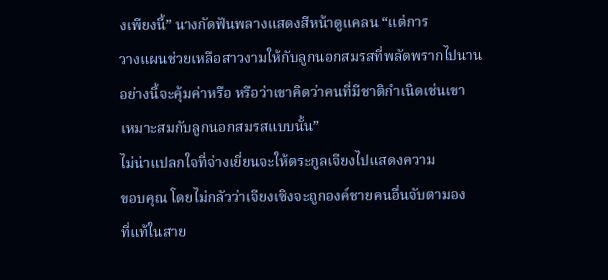งเพียงนี้” นางกัดฟันพลางแสดงสีหน้าดูแคลน “แต่การ
วางแผนช่วยเหลือสาวงามให้กับลูกนอกสมรสที่พลัดพรากไปนาน
อย่างนี้จะคุ้มค่าหรือ หรือว่าเขาคิดว่าคนที่มีชาติกำเนิดเช่นเขา
เหมาะสมกับลูกนอกสมรสแบบนั้น”
ไม่น่าแปลกใจที่จ่างเยี่ยนจะให้ตระกูลเจียงไปแสดงความ
ขอบคุณ โดยไม่กลัวว่าเจียงเซิงจะถูกองค์ชายคนอื่นจับตามอง
ที่แท้ในสาย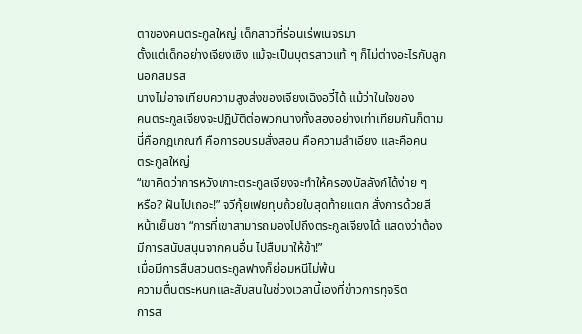ตาของคนตระกูลใหญ่ เด็กสาวที่ร่อนเร่พเนจรมา
ตั้งแต่เด็กอย่างเจียงเซิง แม้จะเป็นบุตรสาวแท้ ๆ ก็ไม่ต่างอะไรกับลูก
นอกสมรส
นางไม่อาจเทียบความสูงส่งของเจียงเฉิงอวี๋ได้ แม้ว่าในใจของ
คนตระกูลเจียงจะปฏิบัติต่อพวกนางทั้งสองอย่างเท่าเทียมกันก็ตาม
นี่คือกฎเกณฑ์ คือการอบรมสั่งสอน คือความลำเอียง และคือคน
ตระกูลใหญ่
“เขาคิดว่าการหวังเกาะตระกูลเจียงจะทำให้ครองบัลลังก์ได้ง่าย ๆ
หรือ? ฝันไปเถอะ!” จวีกุ้ยเฟยทุบถ้วยใบสุดท้ายแตก สั่งการด้วยสี
หน้าเย็นชา “การที่เขาสามารถมองไปถึงตระกูลเจียงได้ แสดงว่าต้อง
มีการสนับสนุนจากคนอื่น ไปสืบมาให้ข้า!”
เมื่อมีการสืบสวนตระกูลฟางก็ย่อมหนีไม่พ้น
ความตื่นตระหนกและสับสนในช่วงเวลานี้เองที่ข่าวการทุจริต
การส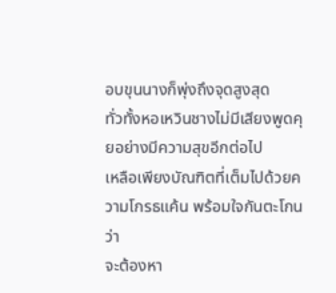อบขุนนางก็พุ่งถึงจุดสูงสุด
ทั่วทั้งหอเหวินชางไม่มีเสียงพูดคุยอย่างมีความสุขอีกต่อไป
เหลือเพียงบัณฑิตที่เต็มไปด้วยความโกรธแค้น พร้อมใจกันตะโกนว่า
จะต้องหา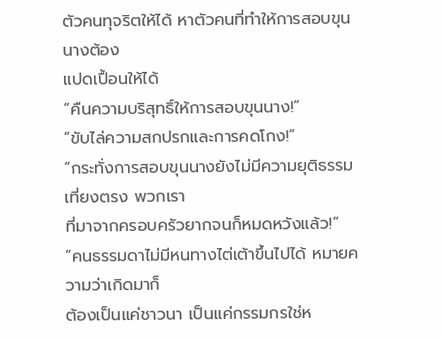ตัวคนทุจริตให้ได้ หาตัวคนที่ทำให้การสอบขุนนางต้อง
แปดเปื้อนให้ได้
“คืนความบริสุทธิ์ให้การสอบขุนนาง!”
“ขับไล่ความสกปรกและการคดโกง!”
“กระทั่งการสอบขุนนางยังไม่มีความยุติธรรมเที่ยงตรง พวกเรา
ที่มาจากครอบครัวยากจนก็หมดหวังแล้ว!”
“คนธรรมดาไม่มีหนทางไต่เต้าขึ้นไปได้ หมายความว่าเกิดมาก็
ต้องเป็นแค่ชาวนา เป็นแค่กรรมกรใช่ห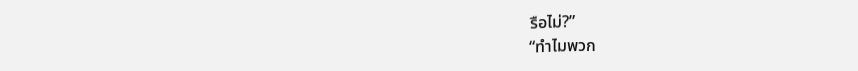รือไม่?”
“ทำไมพวก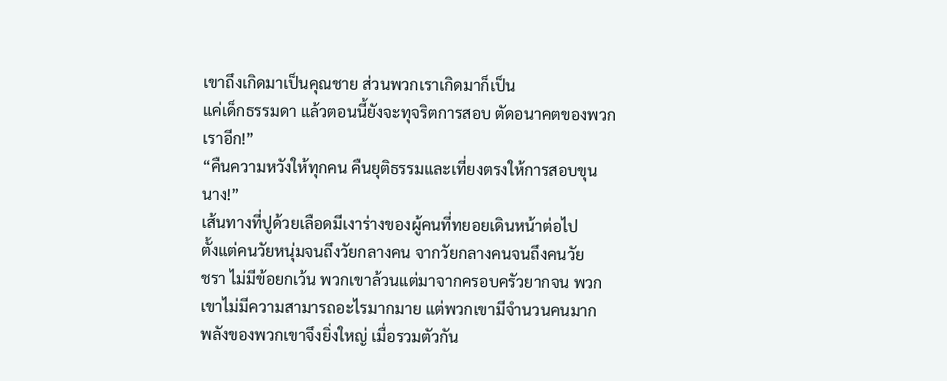เขาถึงเกิดมาเป็นคุณชาย ส่วนพวกเราเกิดมาก็เป็น
แค่เด็กธรรมดา แล้วตอนนี้ยังจะทุจริตการสอบ ตัดอนาคตของพวก
เราอีก!”
“คืนความหวังให้ทุกคน คืนยุติธรรมและเที่ยงตรงให้การสอบขุน
นาง!”
เส้นทางที่ปูด้วยเลือดมีเงาร่างของผู้คนที่ทยอยเดินหน้าต่อไป
ตั้งแต่คนวัยหนุ่มจนถึงวัยกลางคน จากวัยกลางคนจนถึงคนวัย
ชรา ไม่มีข้อยกเว้น พวกเขาล้วนแต่มาจากครอบครัวยากจน พวก
เขาไม่มีความสามารถอะไรมากมาย แต่พวกเขามีจำนวนคนมาก
พลังของพวกเขาจึงยิ่งใหญ่ เมื่อรวมตัวกัน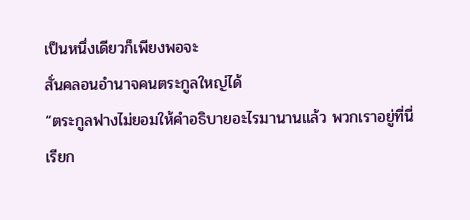เป็นหนึ่งเดียวก็เพียงพอจะ
สั่นคลอนอำนาจคนตระกูลใหญ่ได้
“ตระกูลฟางไม่ยอมให้คำอธิบายอะไรมานานแล้ว พวกเราอยู่ที่นี่
เรียก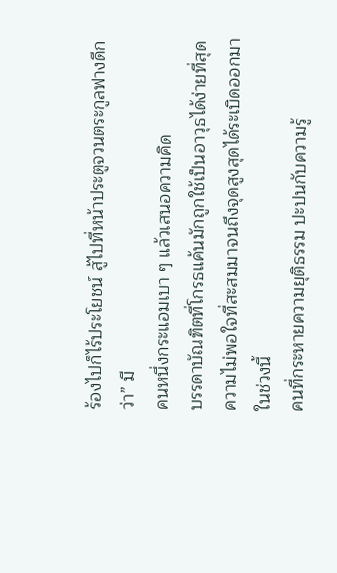ร้องไปก็ไร้ประโยชน์ สู้ไปที่หน้าประตูจวนตระกูลฟางดีกว่า” มี
คนหนึ่งกระแอมเบา ๆ แล้วเสนอความคิด
บรรดาบัณฑิตที่โกรธแค้นมักถูกใช้เป็นอาวุธได้ง่ายที่สุด
ความไม่พอใจที่สะสมมาจนถึงจุดสูงสุดได้ระเบิดออกมาในช่วงนี้
คนที่กระหายความยุติธรรม ปะปนกับความรู้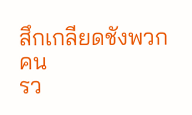สึกเกลียดชังพวกคน
รว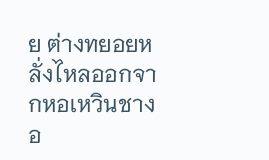ย ต่างทยอยหลั่งไหลออกจากหอเหวินชางอ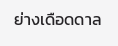ย่างเดือดดาล